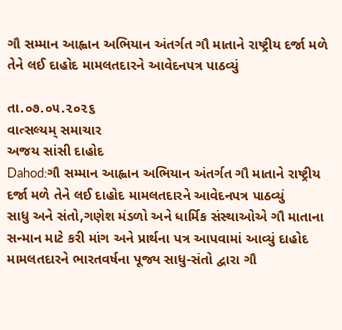ગૌ સમ્માન આહ્વાન અભિયાન અંતર્ગત ગૌ માતાને રાષ્ટ્રીય દર્જા મળે તેને લઈ દાહોદ મામલતદારને આવેદનપત્ર પાઠવ્યું

તા.૦૭.૦૫.૨૦૨૬
વાત્સલ્યમ્ સમાચાર
અજય સાંસી દાહોદ
Dahod:ગૌ સમ્માન આહ્વાન અભિયાન અંતર્ગત ગૌ માતાને રાષ્ટ્રીય દર્જા મળે તેને લઈ દાહોદ મામલતદારને આવેદનપત્ર પાઠવ્યું
સાધુ અને સંતો,ગણેશ મંડળો અને ધાર્મિક સંસ્થાઓએ ગૌ માતાના સન્માન માટે કરી માંગ અને પ્રાર્થના પત્ર આપવામાં આવ્યું દાહોદ મામલતદારને ભારતવર્ષના પૂજ્ય સાધુ-સંતો દ્વારા ગૌ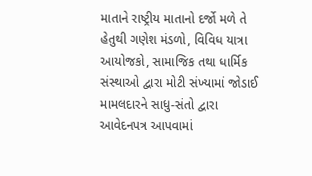માતાને રાષ્ટ્રીય માતાનો દર્જો મળે તે હેતુથી ગણેશ મંડળો, વિવિધ યાત્રા આયોજકો, સામાજિક તથા ધાર્મિક સંસ્થાઓ દ્વારા મોટી સંખ્યામાં જોડાઈ મામલદારને સાધુ-સંતો દ્વારા આવેદનપત્ર આપવામાં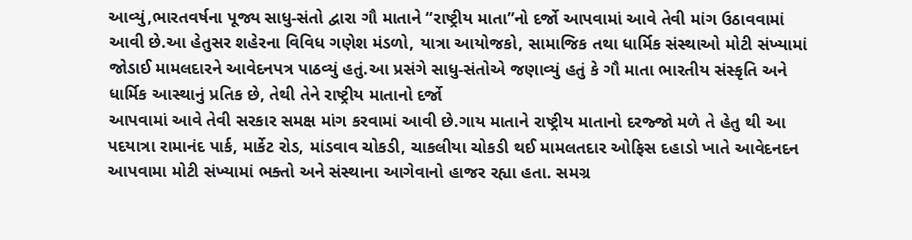આવ્યું,ભારતવર્ષના પૂજ્ય સાધુ-સંતો દ્વારા ગૌ માતાને “રાષ્ટ્રીય માતા”નો દર્જો આપવામાં આવે તેવી માંગ ઉઠાવવામાં આવી છે.આ હેતુસર શહેરના વિવિધ ગણેશ મંડળો, યાત્રા આયોજકો, સામાજિક તથા ધાર્મિક સંસ્થાઓ મોટી સંખ્યામાં જોડાઈ મામલદારને આવેદનપત્ર પાઠવ્યું હતું.આ પ્રસંગે સાધુ-સંતોએ જણાવ્યું હતું કે ગૌ માતા ભારતીય સંસ્કૃતિ અને ધાર્મિક આસ્થાનું પ્રતિક છે, તેથી તેને રાષ્ટ્રીય માતાનો દર્જો
આપવામાં આવે તેવી સરકાર સમક્ષ માંગ કરવામાં આવી છે.ગાય માતાને રાષ્ટ્રીય માતાનો દરજ્જો મળે તે હેતુ થી આ પદયાત્રા રામાનંદ પાર્ક, માર્કેટ રોડ, માંડવાવ ચોકડી, ચાકલીયા ચોકડી થઈ મામલતદાર ઓફિસ દહાડો ખાતે આવેદનદન આપવામા મોટી સંખ્યામાં ભક્તો અને સંસ્થાના આગેવાનો હાજર રહ્યા હતા. સમગ્ર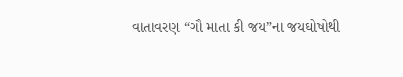વાતાવરણ “ગૌ માતા કી જય”ના જયઘોષોથી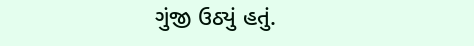ગુંજી ઉઠ્યું હતું.